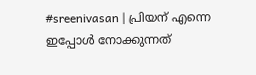#sreenivasan | പ്രിയന് എന്നെ ഇപ്പോള്‍ നോക്കുന്നത്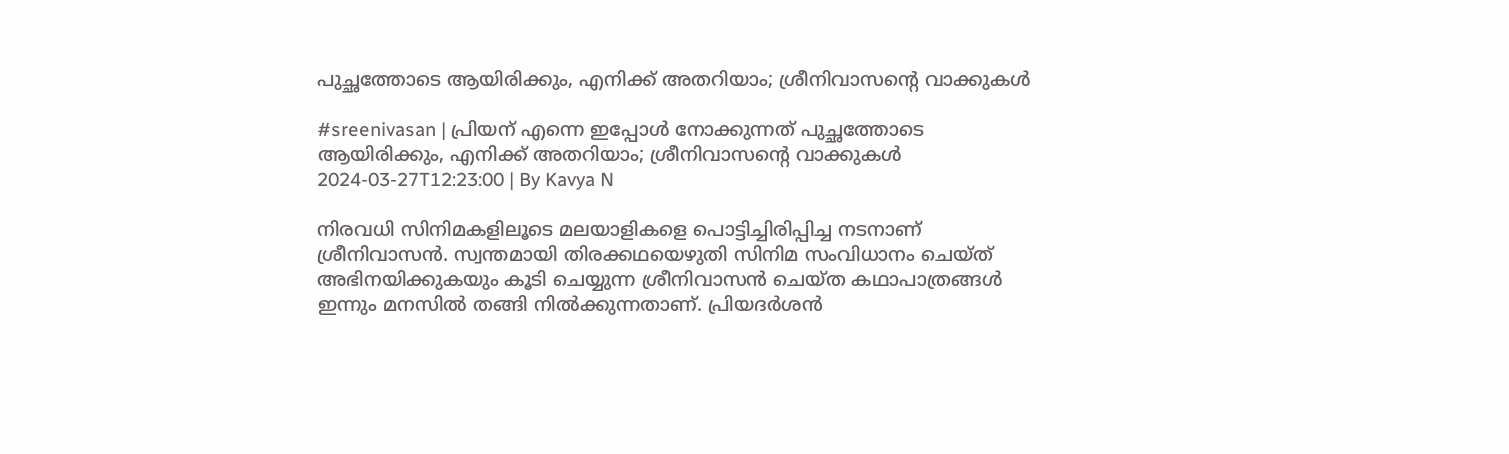പുച്ഛത്തോടെ ആയിരിക്കും, എനിക്ക് അതറിയാം; ശ്രീനിവാസന്റെ വാക്കുകള്‍

#sreenivasan | പ്രിയന് എന്നെ ഇപ്പോള്‍ നോക്കുന്നത് പുച്ഛത്തോടെ ആയിരിക്കും, എനിക്ക് അതറിയാം; ശ്രീനിവാസന്റെ വാക്കുകള്‍
2024-03-27T12:23:00 | By Kavya N

നിരവധി സിനിമകളിലൂടെ മലയാളികളെ പൊട്ടിച്ചിരിപ്പിച്ച നടനാണ് ശ്രീനിവാസന്‍. സ്വന്തമായി തിരക്കഥയെഴുതി സിനിമ സംവിധാനം ചെയ്ത് അഭിനയിക്കുകയും കൂടി ചെയ്യുന്ന ശ്രീനിവാസന്‍ ചെയ്ത കഥാപാത്രങ്ങള്‍ ഇന്നും മനസില്‍ തങ്ങി നില്‍ക്കുന്നതാണ്. പ്രിയദര്‍ശന്‍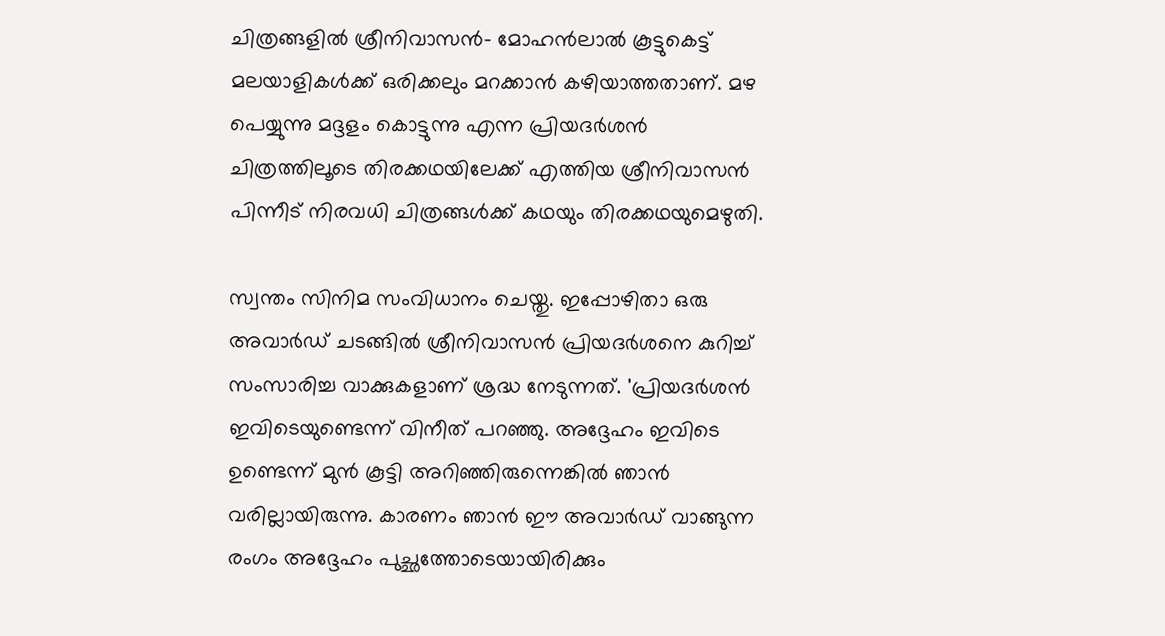ചിത്രങ്ങളില്‍ ശ്രീനിവാസന്‍- മോഹന്‍ലാല്‍ കൂട്ടുകെട്ട് മലയാളികള്‍ക്ക് ഒരിക്കലും മറക്കാന്‍ കഴിയാത്തതാണ്. മഴ പെയ്യുന്നു മദ്ദളം കൊട്ടുന്നു എന്ന പ്രിയദര്‍ശന്‍ ചിത്രത്തിലൂടെ തിരക്കഥയിലേക്ക് എത്തിയ ശ്രീനിവാസന്‍ പിന്നീട് നിരവധി ചിത്രങ്ങള്‍ക്ക് കഥയും തിരക്കഥയുമെഴുതി.

സ്വന്തം സിനിമ സംവിധാനം ചെയ്തു. ഇപ്പോഴിതാ ഒരു അവാര്‍ഡ് ചടങ്ങില്‍ ശ്രീനിവാസന്‍ പ്രിയദര്‍ശനെ കുറിച്ച് സംസാരിച്ച വാക്കുകളാണ് ശ്രദ്ധ നേടുന്നത്. 'പ്രിയദര്‍ശന്‍ ഇവിടെയുണ്ടെന്ന് വിനീത് പറഞ്ഞു. അദ്ദേഹം ഇവിടെ ഉണ്ടെന്ന് മുന്‍ കൂട്ടി അറിഞ്ഞിരുന്നെങ്കില്‍ ഞാന്‍ വരില്ലായിരുന്നു. കാരണം ഞാന്‍ ഈ അവാര്‍ഡ് വാങ്ങുന്ന രംഗം അദ്ദേഹം പുച്ഛത്തോടെയായിരിക്കും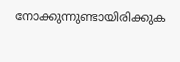നോക്കുന്നുണ്ടായിരിക്കുക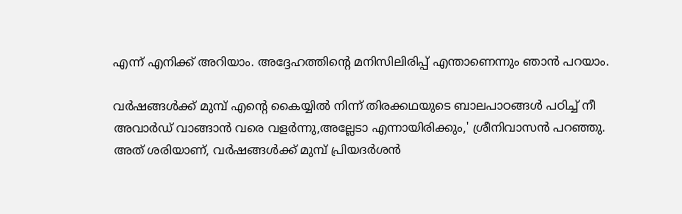എന്ന് എനിക്ക് അറിയാം. അദ്ദേഹത്തിന്റെ മനിസിലിരിപ്പ് എന്താണെന്നും ഞാന്‍ പറയാം.

വര്‍ഷങ്ങള്‍ക്ക് മുമ്പ് എന്റെ കൈയ്യില്‍ നിന്ന് തിരക്കഥയുടെ ബാലപാഠങ്ങള്‍ പഠിച്ച് നീ അവാര്‍ഡ് വാങ്ങാന്‍ വരെ വളര്‍ന്നു,അല്ലേടാ എന്നായിരിക്കും,' ശ്രീനിവാസന്‍ പറഞ്ഞു. അത് ശരിയാണ്, വര്‍ഷങ്ങള്‍ക്ക് മുമ്പ് പ്രിയദര്‍ശന്‍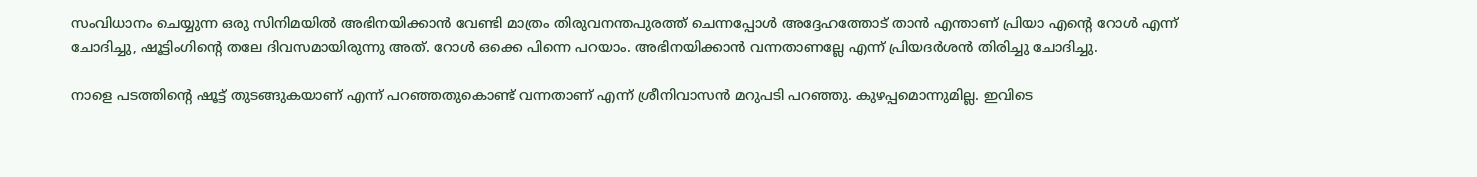സംവിധാനം ചെയ്യുന്ന ഒരു സിനിമയില്‍ അഭിനയിക്കാന്‍ വേണ്ടി മാത്രം തിരുവനന്തപുരത്ത് ചെന്നപ്പോള്‍ അദ്ദേഹത്തോട് താന്‍ എന്താണ് പ്രിയാ എന്റെ റോള്‍ എന്ന് ചോദിച്ചു, ഷൂട്ടിംഗിന്റെ തലേ ദിവസമായിരുന്നു അത്. റോള്‍ ഒക്കെ പിന്നെ പറയാം. അഭിനയിക്കാന്‍ വന്നതാണല്ലേ എന്ന് പ്രിയദര്‍ശന്‍ തിരിച്ചു ചോദിച്ചു.

നാളെ പടത്തിന്റെ ഷൂട്ട് തുടങ്ങുകയാണ് എന്ന് പറഞ്ഞതുകൊണ്ട് വന്നതാണ് എന്ന് ശ്രീനിവാസന്‍ മറുപടി പറഞ്ഞു. കുഴപ്പമൊന്നുമില്ല. ഇവിടെ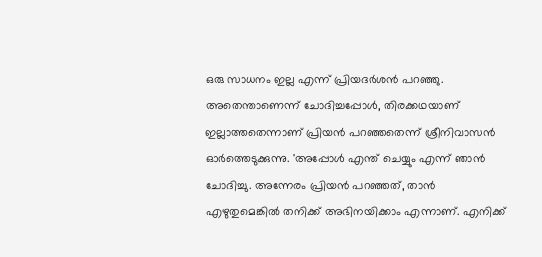ഒരു സാധനം ഇല്ല എന്ന് പ്രിയദര്‍ശന്‍ പറഞ്ഞു. അതെന്താണെന്ന് ചോദിച്ചപ്പോള്‍, തിരക്കഥയാണ് ഇല്ലാത്തതെന്നാണ് പ്രിയന്‍ പറഞ്ഞതെന്ന് ശ്രീനിവാസന്‍ ഓര്‍ത്തെടുക്കുന്നു. 'അപ്പോള്‍ എന്ത് ചെയ്യും എന്ന് ഞാന്‍ ചോദിച്ചു. അന്നേരം പ്രിയന്‍ പറഞ്ഞത്, താന്‍ എഴുതുമെങ്കില്‍ തനിക്ക് അഭിനയിക്കാം എന്നാണ്. എനിക്ക്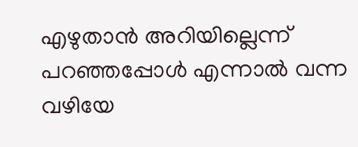എഴുതാന്‍ അറിയില്ലെന്ന് പറഞ്ഞപ്പോള്‍ എന്നാല്‍ വന്ന വഴിയേ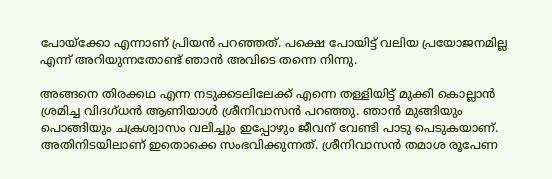പോയ്‌ക്കോ എന്നാണ് പ്രിയന്‍ പറഞ്ഞത്. പക്ഷെ പോയിട്ട് വലിയ പ്രയോജനമില്ല എന്ന് അറിയുന്നതോണ്ട് ഞാന്‍ അവിടെ തന്നെ നിന്നു.

അങ്ങനെ തിരക്കഥ എന്ന നടുക്കടലിലേക്ക് എന്നെ തള്ളിയിട്ട് മുക്കി കൊല്ലാന്‍ ശ്രമിച്ച വിദഗ്ധന്‍ ആണിയാള്‍ ശ്രീനിവാസന്‍ പറഞ്ഞു. ഞാന്‍ മുങ്ങിയും പൊങ്ങിയും ചക്രശ്വാസം വലിച്ചും ഇപ്പോഴും ജീവന് വേണ്ടി പാടു പെടുകയാണ്. അതിനിടയിലാണ് ഇതൊക്കെ സംഭവിക്കുന്നത്. ശ്രീനിവാസന്‍ തമാശ രൂപേണ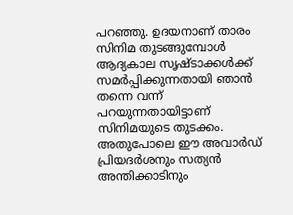പറഞ്ഞു. ഉദയനാണ് താരം സിനിമ തുടങ്ങുമ്പോള്‍ ആദ്യകാല സൃഷ്ടാക്കള്‍ക്ക് സമര്‍പ്പിക്കുന്നതായി ഞാന്‍ തന്നെ വന്ന് പറയുന്നതായിട്ടാണ് സിനിമയുടെ തുടക്കം. അതുപോലെ ഈ അവാര്‍ഡ് പ്രിയദര്‍ശനും സത്യന്‍ അന്തിക്കാടിനും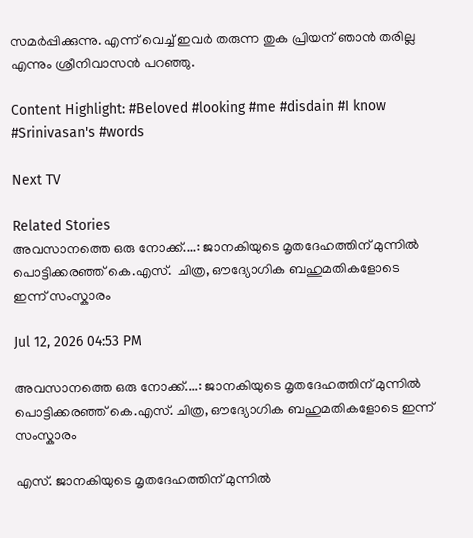സമര്‍പ്പിക്കുന്നു. എന്ന് വെച്ച് ഇവര്‍ തരുന്ന തുക പ്രിയന് ഞാന്‍ തരില്ല എന്നും ശ്രീനിവാസന്‍ പറഞ്ഞു.

Content Highlight: #Beloved #looking #me #disdain #I know #Srinivasan's #words

Next TV

Related Stories
അവസാനത്തെ ഒരു നോക്ക്....: ജാനകിയുടെ മൃതദേഹത്തിന് മുന്നിൽ പൊട്ടിക്കരഞ്ഞ് കെ.എസ്.  ചിത്ര, ഔദ്യോഗിക ബഹുമതികളോടെ ഇന്ന് സംസ്കാരം

Jul 12, 2026 04:53 PM

അവസാനത്തെ ഒരു നോക്ക്....: ജാനകിയുടെ മൃതദേഹത്തിന് മുന്നിൽ പൊട്ടിക്കരഞ്ഞ് കെ.എസ്. ചിത്ര, ഔദ്യോഗിക ബഹുമതികളോടെ ഇന്ന് സംസ്കാരം

എസ്. ജാനകിയുടെ മൃതദേഹത്തിന് മുന്നിൽ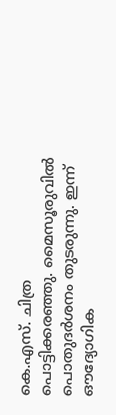കെ.എസ്. ചിത്ര പൊട്ടിക്കരഞ്ഞു. മൈസൂരുവിൽ പൊതുദർശനം തുടരുന്നു. ഇന്ന് ഔദ്യോഗിക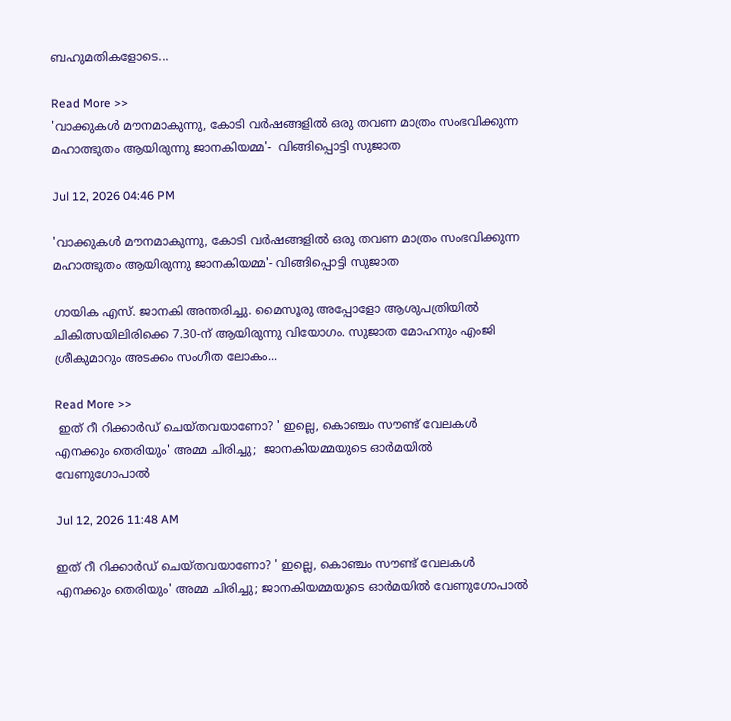ബഹുമതികളോടെ...

Read More >>
'വാക്കുകൾ മൗനമാകുന്നു, കോടി വർഷങ്ങളിൽ ഒരു തവണ മാത്രം സംഭവിക്കുന്ന മഹാത്ഭുതം ആയിരുന്നു ജാനകിയമ്മ'-  വിങ്ങിപ്പൊട്ടി സുജാത

Jul 12, 2026 04:46 PM

'വാക്കുകൾ മൗനമാകുന്നു, കോടി വർഷങ്ങളിൽ ഒരു തവണ മാത്രം സംഭവിക്കുന്ന മഹാത്ഭുതം ആയിരുന്നു ജാനകിയമ്മ'- വിങ്ങിപ്പൊട്ടി സുജാത

ഗായിക എസ്. ജാനകി അന്തരിച്ചു. മൈസൂരു അപ്പോളോ ആശുപത്രിയിൽ ചികിത്സയിലിരിക്കെ 7.30-ന് ആയിരുന്നു വിയോഗം. സുജാത മോഹനും എംജി ശ്രീകുമാറും അടക്കം സംഗീത ലോകം...

Read More >>
 ഇത് റീ റിക്കാർഡ് ചെയ്തവയാണോ? ' ഇല്ലെ, കൊഞ്ചം സൗണ്ട് വേലകൾ എനക്കും തെരിയും' അമ്മ ചിരിച്ചു;  ജാനകിയമ്മയുടെ ഓർമയിൽ വേണുഗോപാൽ

Jul 12, 2026 11:48 AM

ഇത് റീ റിക്കാർഡ് ചെയ്തവയാണോ? ' ഇല്ലെ, കൊഞ്ചം സൗണ്ട് വേലകൾ എനക്കും തെരിയും' അമ്മ ചിരിച്ചു; ജാനകിയമ്മയുടെ ഓർമയിൽ വേണുഗോപാൽ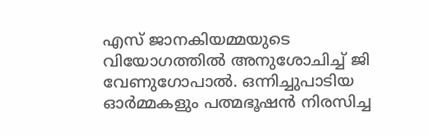എസ് ജാനകിയമ്മയുടെ വിയോഗത്തിൽ അനുശോചിച്ച് ജി വേണുഗോപാൽ. ഒന്നിച്ചുപാടിയ ഓർമ്മകളും പത്മഭൂഷൻ നിരസിച്ച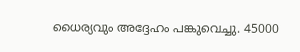ധൈര്യവും അദ്ദേഹം പങ്കുവെച്ചു. 45000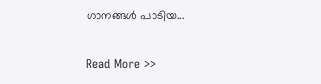ഗാനങ്ങൾ പാടിയ...

Read More >>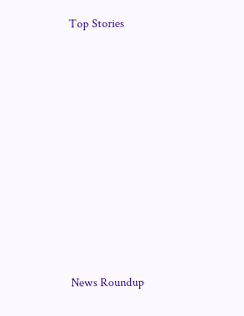Top Stories










News Roundup